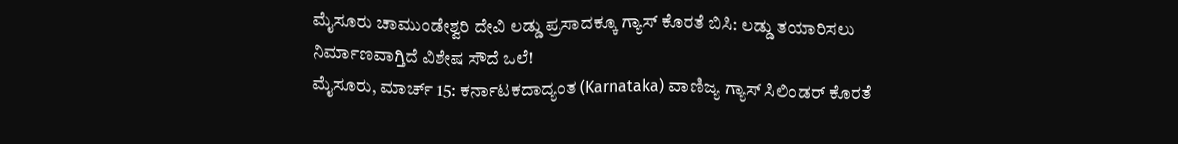ಮೈಸೂರು ಚಾಮುಂಡೇಶ್ವರಿ ದೇವಿ ಲಡ್ಡು ಪ್ರಸಾದಕ್ಕೂ ಗ್ಯಾಸ್ ಕೊರತೆ ಬಿಸಿ: ಲಡ್ಡು ತಯಾರಿಸಲು ನಿರ್ಮಾಣವಾಗ್ತಿದೆ ವಿಶೇಷ ಸೌದೆ ಒಲೆ!
ಮೈಸೂರು, ಮಾರ್ಚ್ 15: ಕರ್ನಾಟಕದಾದ್ಯಂತ (Karnataka) ವಾಣಿಜ್ಯ ಗ್ಯಾಸ್ ಸಿಲಿಂಡರ್ ಕೊರತೆ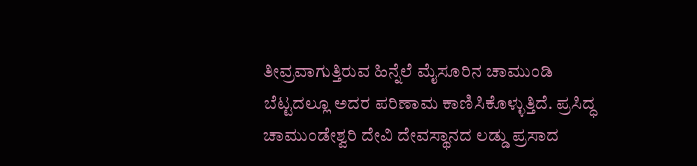ತೀವ್ರವಾಗುತ್ತಿರುವ ಹಿನ್ನೆಲೆ ಮೈಸೂರಿನ ಚಾಮುಂಡಿ ಬೆಟ್ಟದಲ್ಲೂ ಅದರ ಪರಿಣಾಮ ಕಾಣಿಸಿಕೊಳ್ಳುತ್ತಿದೆ. ಪ್ರಸಿದ್ಧ ಚಾಮುಂಡೇಶ್ವರಿ ದೇವಿ ದೇವಸ್ಥಾನದ ಲಡ್ಡು ಪ್ರಸಾದ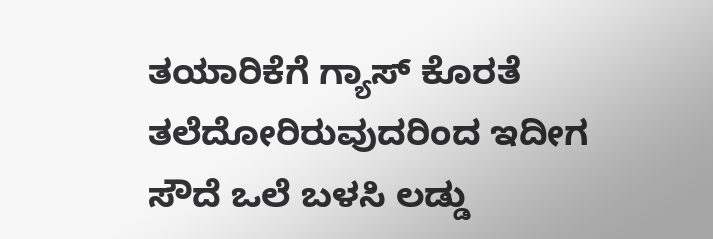ತಯಾರಿಕೆಗೆ ಗ್ಯಾಸ್ ಕೊರತೆ ತಲೆದೋರಿರುವುದರಿಂದ ಇದೀಗ ಸೌದೆ ಒಲೆ ಬಳಸಿ ಲಡ್ಡು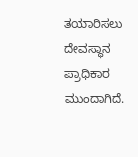ತಯಾರಿಸಲು ದೇವಸ್ಥಾನ ಪ್ರಾಧಿಕಾರ ಮುಂದಾಗಿದೆ.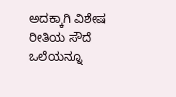ಅದಕ್ಕಾಗಿ ವಿಶೇಷ ರೀತಿಯ ಸೌದೆ ಒಲೆಯನ್ನೂ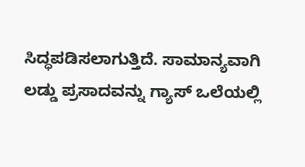ಸಿದ್ಧಪಡಿಸಲಾಗುತ್ತಿದೆ. ಸಾಮಾನ್ಯವಾಗಿ ಲಡ್ಡು ಪ್ರಸಾದವನ್ನು ಗ್ಯಾಸ್ ಒಲೆಯಲ್ಲಿ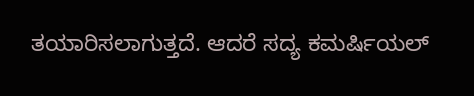ತಯಾರಿಸಲಾಗುತ್ತದೆ. ಆದರೆ ಸದ್ಯ ಕಮರ್ಷಿಯಲ್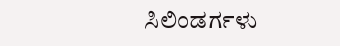ಸಿಲಿಂಡರ್ಗಳು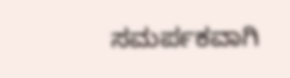ಸಮರ್ಪಕವಾಗಿ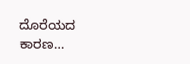ದೊರೆಯದ ಕಾರಣ…